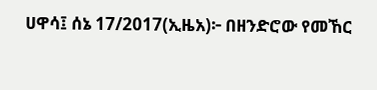ሀዋሳ፤ ሰኔ 17/2017(ኢዜአ)፦ በዘንድሮው የመኸር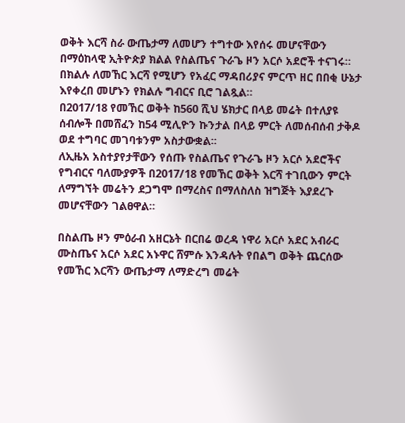ወቅት እርሻ ስራ ውጤታማ ለመሆን ተግተው እየሰሩ መሆናቸውን በማዕከላዊ ኢትዮጵያ ክልል የስልጤና ጉራጌ ዞን አርሶ አደሮች ተናገሩ።
በክልሉ ለመኸር እርሻ የሚሆን የአፈር ማዳበሪያና ምርጥ ዘር በበቂ ሁኔታ እየቀረበ መሆኑን የክልሉ ግብርና ቢሮ ገልጿል።
በ2017/18 የመኸር ወቅት ከ560 ሺህ ሄክታር በላይ መሬት በተለያዩ ሰብሎች በመሸፈን ከ54 ሚሊዮን ኩንታል በላይ ምርት ለመሰብሰብ ታቅዶ ወደ ተግባር መገባቱንም አስታውቋል፡፡
ለኢዜአ አስተያየታቸውን የሰጡ የስልጤና የጉራጌ ዞን አርሶ አደሮችና የግብርና ባለሙያዎች በ2017/18 የመኸር ወቅት እርሻ ተገቢውን ምርት ለማግኘት መሬትን ደጋግሞ በማረስና በማለስለስ ዝግጅት እያደረጉ መሆናቸውን ገልፀዋል።

በስልጤ ዞን ምዕራብ አዘርኔት በርበሬ ወረዳ ነዋሪ አርሶ አደር አብራር ሙስጤና አርሶ አደር አኑዋር ሸምሱ እንዳሉት የበልግ ወቅት ጨርሰው የመኸር እርሻን ውጤታማ ለማድረግ መሬት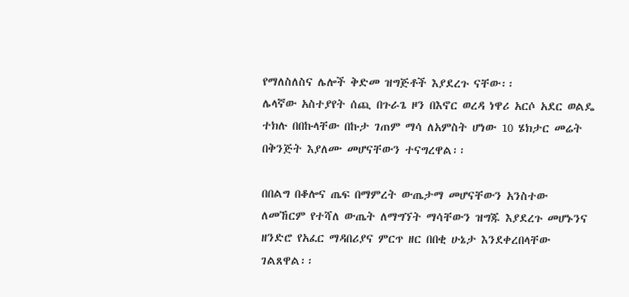የማለስለስና ሌሎች ቅድመ ዝግጅቶች እያደረጉ ናቸው፡፡
ሌላኛው አስተያየት ሰጪ በጉራጌ ዞን በእኖር ወረዳ ነዋሪ አርሶ አደር ወልዴ ተክሉ በበኩላቸው በኩታ ገጠም ማሳ ለአምስት ሆነው 10 ሄክታር መሬት በቅንጅት እያለሙ መሆናቸውን ተናግረዋል፡፡

በበልግ በቆሎና ጤፍ በማምረት ውጤታማ መሆናቸውን አንስተው ለመኸርም የተሻለ ውጤት ለማግኘት ማሳቸውን ዝግጁ እያደረጉ መሆኑንና ዘንድሮ የአፈር ማዳበሪያና ምርጥ ዘር በበቂ ሁኔታ እንደቀረበላቸው ገልጸዋል፡፡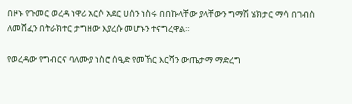በዞኑ የጉመር ወረዳ ነዋሪ አርሶ አደር ሀሰን ነስሩ በበኩላቸው ያላቸውን ግማሽ ሄክታር ማሳ በገብስ ለመሸፈን በትራክተር ታግዘው እያረሱ መሆኑን ተናግረዋል።

የወረዳው የግብርና ባለሙያ ነስሮ ሰዒድ የመኸር እርሻን ውጤታማ ማድረግ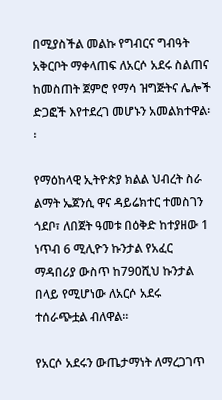በሚያስችል መልኩ የግብርና ግብዓት አቅርቦት ማቀላጠፍ ለአርሶ አደሩ ስልጠና ከመስጠት ጀምሮ የማሳ ዝግጅትና ሌሎች ድጋፎች እየተደረገ መሆኑን አመልክተዋል፡፡

የማዕከላዊ ኢትዮጵያ ክልል ህብረት ስራ ልማት ኤጀንሲ ዋና ዳይሬክተር ተመስገን ጎደቦ፣ ለበጀት ዓመቱ በዕቅድ ከተያዘው 1 ነጥብ 6 ሚሊዮን ኩንታል የአፈር ማዳበሪያ ውስጥ ከ790ሺህ ኩንታል በላይ የሚሆነው ለአርሶ አደሩ ተሰራጭቷል ብለዋል፡፡

የአርሶ አደሩን ውጤታማነት ለማረጋገጥ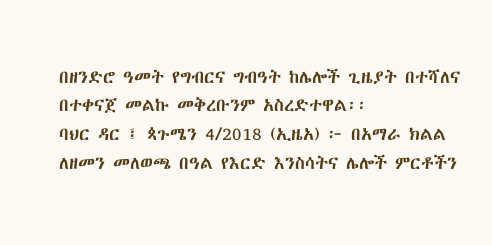በዘንድሮ ዓመት የግብርና ግብዓት ከሌሎች ጊዜያት በተሻለና በተቀናጀ መልኩ መቅረቡንም አስረድተዋል፡፡
ባህር ዳር ፤ ጳጉሜን 4/2018 (ኢዜአ) ፦ በአማራ ክልል ለዘመን መለወጫ በዓል የእርድ እንስሳትና ሌሎች ምርቶችን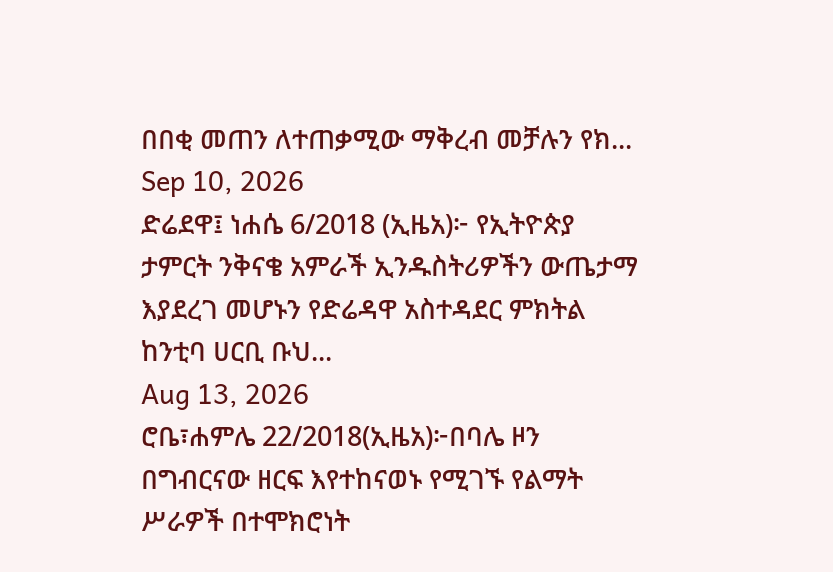በበቂ መጠን ለተጠቃሚው ማቅረብ መቻሉን የክ...
Sep 10, 2026
ድሬደዋ፤ ነሐሴ 6/2018 (ኢዜአ)፦ የኢትዮጵያ ታምርት ንቅናቄ አምራች ኢንዱስትሪዎችን ውጤታማ እያደረገ መሆኑን የድሬዳዋ አስተዳደር ምክትል ከንቲባ ሀርቢ ቡህ...
Aug 13, 2026
ሮቤ፣ሐምሌ 22/2018(ኢዜአ)፦በባሌ ዞን በግብርናው ዘርፍ እየተከናወኑ የሚገኙ የልማት ሥራዎች በተሞክሮነት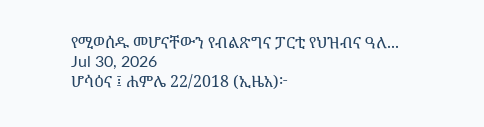የሚወሰዱ መሆናቸውን የብልጽግና ፓርቲ የህዝብና ዓለ...
Jul 30, 2026
ሆሳዕና ፤ ሐምሌ 22/2018 (ኢዜአ)፦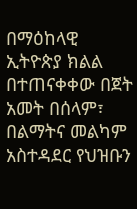በማዕከላዊ ኢትዮጵያ ክልል በተጠናቀቀው በጀት አመት በሰላም፣ በልማትና መልካም አስተዳደር የህዝቡን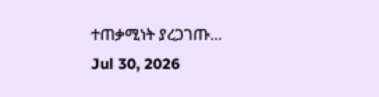ተጠቃሚነት ያረጋገጡ...
Jul 30, 2026